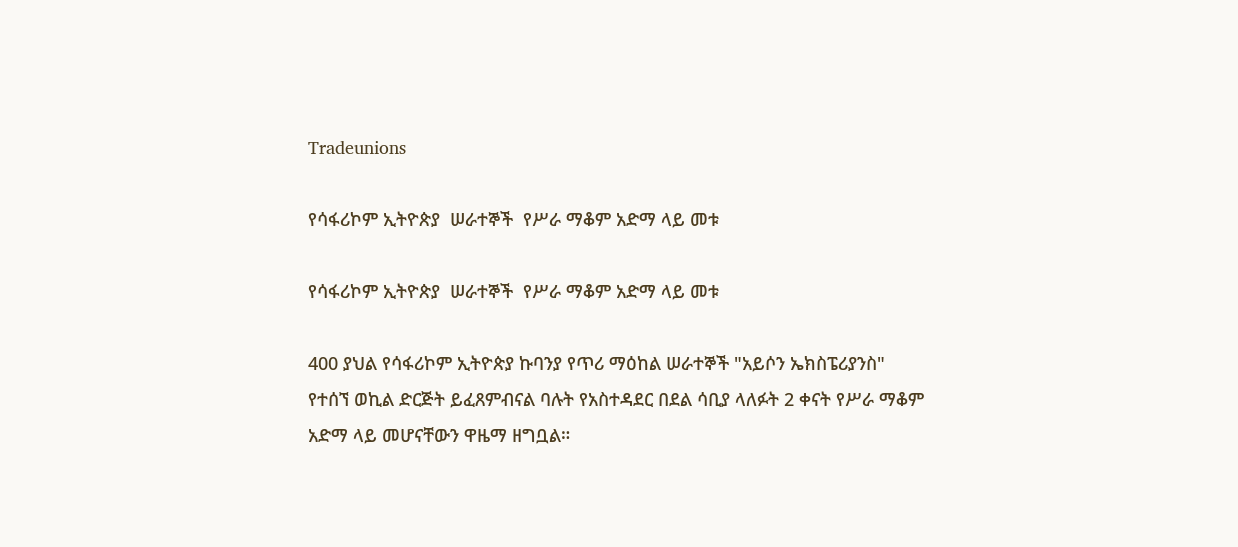Tradeunions

የሳፋሪኮም ኢትዮጵያ  ሠራተኞች  የሥራ ማቆም አድማ ላይ መቱ

የሳፋሪኮም ኢትዮጵያ  ሠራተኞች  የሥራ ማቆም አድማ ላይ መቱ

400 ያህል የሳፋሪኮም ኢትዮጵያ ኩባንያ የጥሪ ማዕከል ሠራተኞች "አይሶን ኤክስፔሪያንስ" የተሰኘ ወኪል ድርጅት ይፈጸምብናል ባሉት የአስተዳደር በደል ሳቢያ ላለፉት 2 ቀናት የሥራ ማቆም አድማ ላይ መሆናቸውን ዋዜማ ዘግቧል።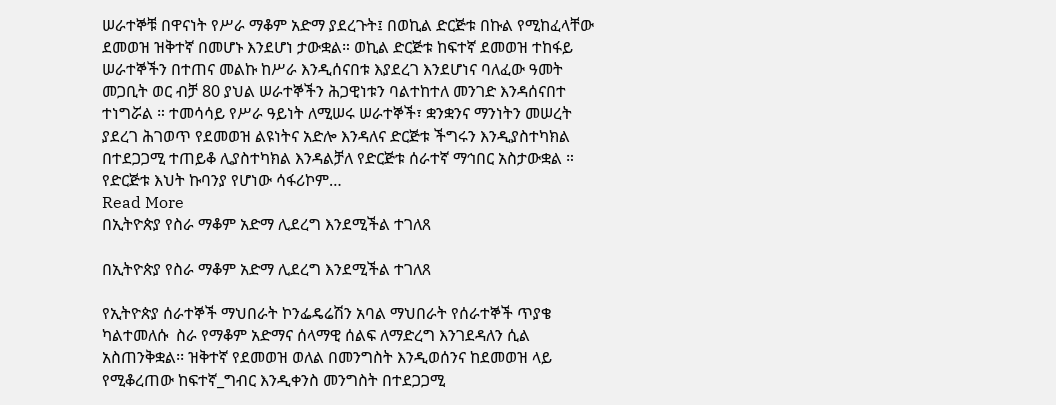ሠራተኞቹ በዋናነት የሥራ ማቆም አድማ ያደረጉት፤ በወኪል ድርጅቱ በኩል የሚከፈላቸው ደመወዝ ዝቅተኛ በመሆኑ እንደሆነ ታውቋል። ወኪል ድርጅቱ ከፍተኛ ደመወዝ ተከፋይ ሠራተኞችን በተጠና መልኩ ከሥራ እንዲሰናበቱ እያደረገ እንደሆነና ባለፈው ዓመት መጋቢት ወር ብቻ 80 ያህል ሠራተኞችን ሕጋዊነቱን ባልተከተለ መንገድ እንዳሰናበተ ተነግሯል ። ተመሳሳይ የሥራ ዓይነት ለሚሠሩ ሠራተኞች፣ ቋንቋንና ማንነትን መሠረት ያደረገ ሕገወጥ የደመወዝ ልዩነትና አድሎ እንዳለና ድርጅቱ ችግሩን እንዲያስተካክል በተደጋጋሚ ተጠይቆ ሊያስተካክል እንዳልቻለ የድርጅቱ ሰራተኛ ማኅበር አስታውቋል ። የድርጅቱ እህት ኩባንያ የሆነው ሳፋሪኮም…
Read More
በኢትዮጵያ የስራ ማቆም አድማ ሊደረግ እንደሚችል ተገለጸ

በኢትዮጵያ የስራ ማቆም አድማ ሊደረግ እንደሚችል ተገለጸ

የኢትዮጵያ ሰራተኞች ማህበራት ኮንፌዴሬሽን አባል ማህበራት የሰራተኞች ጥያቄ ካልተመለሱ  ስራ የማቆም አድማና ሰላማዊ ሰልፍ ለማድረግ እንገደዳለን ሲል አስጠንቅቋል፡፡ ዝቅተኛ የደመወዝ ወለል በመንግስት እንዲወሰንና ከደመወዝ ላይ የሚቆረጠው ከፍተኛ_ግብር እንዲቀንስ መንግስት በተደጋጋሚ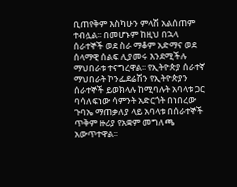ቢጠየቅም እስካሁን ምላሽ አልሰጠም ተብሏል፡፡ በመሆኑም ከዚህ በኋላ ሰራተኞች ወደ ስራ ማቆም አድማና ወደ ሰላማዊ ሰልፍ ሊያመሩ እንደሚችሉ ማህበራቱ ተናግረዋል፡፡ የኢትዮጵያ ሰራተኛ ማህበራት ኮንፌደሬሽን የኢትዮጵያን ሰራተኞች ይወክላሉ ከሚባሉት አባላቱ ጋር ባሳለፍነው ሳምንት አድርጎት በነበረው ጉባኤ ማጠቃለያ ላይ አባላቱ በሰራተኞች ጥቅም ዙሪያ የአቋም መግለጫ አውጥተዋል፡፡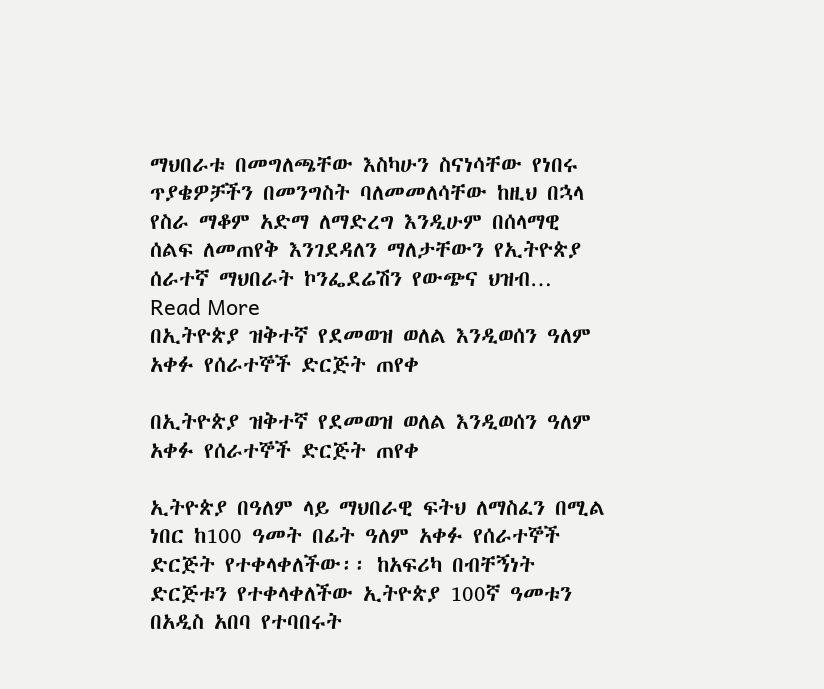ማህበራቱ በመግለጫቸው እስካሁን ስናነሳቸው የነበሩ ጥያቄዎቻችን በመንግስት ባለመመለሳቸው ከዚህ በኋላ የስራ ማቆም አድማ ለማድረግ እንዲሁም በሰላማዊ ሰልፍ ለመጠየቅ እንገደዳለን ማለታቸውን የኢትዮጵያ ሰራተኛ ማህበራት ኮንፌደሬሽን የውጭና ህዝብ…
Read More
በኢትዮጵያ ዝቅተኛ የደመወዝ ወለል እንዲወሰን ዓለም አቀፉ የሰራተኞች ድርጅት ጠየቀ

በኢትዮጵያ ዝቅተኛ የደመወዝ ወለል እንዲወሰን ዓለም አቀፉ የሰራተኞች ድርጅት ጠየቀ

ኢትዮጵያ በዓለም ላይ ማህበራዊ ፍትህ ለማስፈን በሚል ነበር ከ100 ዓመት በፊት ዓለም አቀፉ የሰራተኞች ድርጅት የተቀላቀለችው፡፡ ከአፍሪካ በብቸኝነት ድርጅቱን የተቀላቀለችው ኢትዮጵያ 100ኛ ዓመቱን በአዲስ አበባ የተባበሩት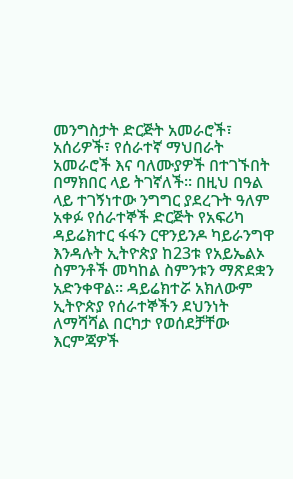መንግስታት ድርጅት አመራሮች፣ አሰሪዎች፣ የሰራተኛ ማህበራት አመራሮች እና ባለሙያዎች በተገኙበት በማክበር ላይ ትገኛለች፡፡ በዚህ በዓል ላይ ተገኝነተው ንግግር ያደረጉት ዓለም አቀፉ የሰራተኞች ድርጅት የአፍሪካ ዳይሬክተር ፋፋን ርዋንይንዶ ካይራንግዋ እንዳሉት ኢትዮጵያ ከ23ቱ የአይኤልኦ ስምንቶች መካከል ስምንቱን ማጽደቋን አድንቀዋል፡፡ ዳይሬክተሯ አክለውም ኢትዮጵያ የሰራተኞችን ደህንነት ለማሻሻል በርካታ የወሰደቻቸው እርምጃዎች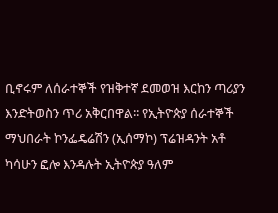ቢኖሩም ለሰራተኞች የዝቅተኛ ደመወዝ እርከን ጣሪያን እንድትወስን ጥሪ አቅርበዋል፡፡ የኢትዮጵያ ሰራተኞች ማህበራት ኮንፌዴሬሽን (ኢሰማኮ) ፕሬዝዳንት አቶ ካሳሁን ፎሎ እንዳሉት ኢትዮጵያ ዓለም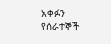አቀፉን የሰራተኞች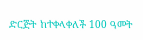ድርጅት ከተቀላቀለች 100 ዓመት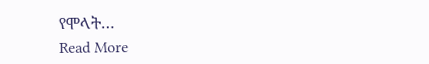የሞላት…
Read More